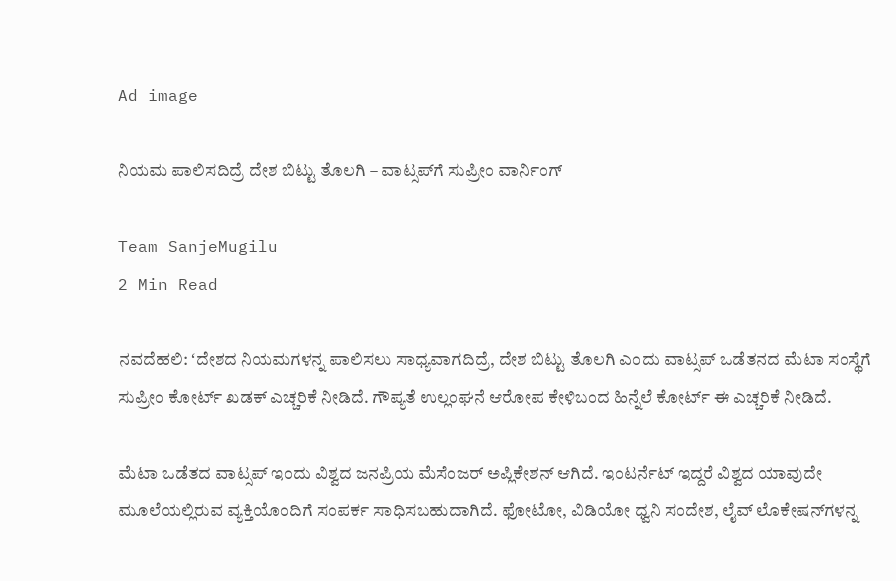Ad image

ನಿಯಮ ಪಾಲಿಸದಿದ್ರೆ ದೇಶ ಬಿಟ್ಟು ತೊಲಗಿ – ವಾಟ್ಸಪ್‌ಗೆ ಸುಪ್ರೀಂ ವಾರ್ನಿಂಗ್‌

Team SanjeMugilu
2 Min Read

ನವದೆಹಲಿ: ʻದೇಶದ ನಿಯಮಗಳನ್ನ ಪಾಲಿಸಲು ಸಾಧ್ಯವಾಗದಿದ್ರೆ, ದೇಶ ಬಿಟ್ಟು ತೊಲಗಿ ಎಂದು ವಾಟ್ಸಪ್‌ ಒಡೆತನದ ಮೆಟಾ ಸಂಸ್ಥೆಗೆ ಸುಪ್ರೀಂ ಕೋರ್ಟ್‌ ಖಡಕ್‌ ಎಚ್ಚರಿಕೆ ನೀಡಿದೆ. ಗೌಪ್ಯತೆ ಉಲ್ಲಂಘನೆ ಆರೋಪ ಕೇಳಿಬಂದ ಹಿನ್ನೆಲೆ ಕೋರ್ಟ್‌ ಈ ಎಚ್ಚರಿಕೆ ನೀಡಿದೆ.

ಮೆಟಾ ಒಡೆತದ ವಾಟ್ಸಪ್‌ ಇಂದು ವಿಶ್ವದ ಜನಪ್ರಿಯ ಮೆಸೆಂಜರ್‌ ಅಪ್ಲಿಕೇಶನ್‌ ಆಗಿದೆ. ಇಂಟರ್ನೆಟ್‌ ಇದ್ದರೆ ವಿಶ್ವದ ಯಾವುದೇ ಮೂಲೆಯಲ್ಲಿರುವ ವ್ಯಕ್ತಿಯೊಂದಿಗೆ ಸಂಪರ್ಕ ಸಾಧಿಸಬಹುದಾಗಿದೆ. ಫೋಟೋ, ವಿಡಿಯೋ ಧ್ವನಿ ಸಂದೇಶ, ಲೈವ್‌ ಲೊಕೇಷನ್‌ಗಳನ್ನ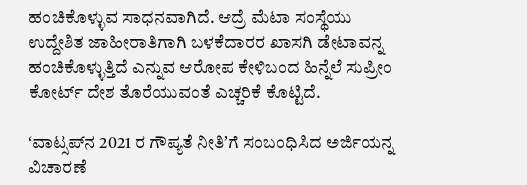ಹಂಚಿಕೊಳ್ಳುವ ಸಾಧನವಾಗಿದೆ. ಆದ್ರೆ ಮೆಟಾ ಸಂಸ್ಥೆಯು ಉದ್ದೇಶಿತ ಜಾಹೀರಾತಿಗಾಗಿ ಬಳಕೆದಾರರ ಖಾಸಗಿ ಡೇಟಾವನ್ನ ಹಂಚಿಕೊಳ್ಳುತ್ತಿದೆ ಎನ್ನುವ ಆರೋಪ ಕೇಳಿಬಂದ ಹಿನ್ನೆಲೆ ಸುಪ್ರೀಂ ಕೋರ್ಟ್‌ ದೇಶ ತೊರೆಯುವಂತೆ ಎಚ್ಚರಿಕೆ ಕೊಟ್ಟಿದೆ.

ʻವಾಟ್ಸಪ್‌ನ 2021 ರ ಗೌಪ್ಯತೆ ನೀತಿʼಗೆ ಸಂಬಂಧಿಸಿದ ಅರ್ಜಿಯನ್ನ ವಿಚಾರಣೆ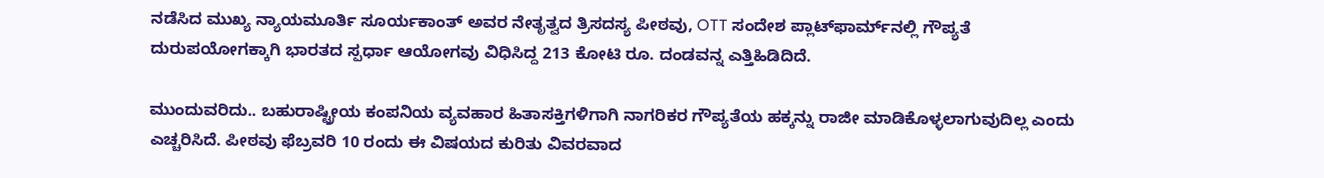ನಡೆಸಿದ ಮುಖ್ಯ ನ್ಯಾಯಮೂರ್ತಿ ಸೂರ್ಯಕಾಂತ್‌ ಅವರ ನೇತೃತ್ವದ ತ್ರಿಸದಸ್ಯ ಪೀಠವು, OTT ಸಂದೇಶ ಪ್ಲಾಟ್‌ಫಾರ್ಮ್‌ನಲ್ಲಿ ಗೌಪ್ಯತೆ ದುರುಪಯೋಗಕ್ಕಾಗಿ ಭಾರತದ ಸ್ಪರ್ಧಾ ಆಯೋಗವು ವಿಧಿಸಿದ್ದ 213 ಕೋಟಿ ರೂ. ದಂಡವನ್ನ ಎತ್ತಿಹಿಡಿದಿದೆ.

ಮುಂದುವರಿದು.. ಬಹುರಾಷ್ಟ್ರೀಯ ಕಂಪನಿಯ ವ್ಯವಹಾರ ಹಿತಾಸಕ್ತಿಗಳಿಗಾಗಿ ನಾಗರಿಕರ ಗೌಪ್ಯತೆಯ ಹಕ್ಕನ್ನು ರಾಜೀ ಮಾಡಿಕೊಳ್ಳಲಾಗುವುದಿಲ್ಲ ಎಂದು ಎಚ್ಚರಿಸಿದೆ. ಪೀಠವು ಫೆಬ್ರವರಿ 10 ರಂದು ಈ ವಿಷಯದ ಕುರಿತು ವಿವರವಾದ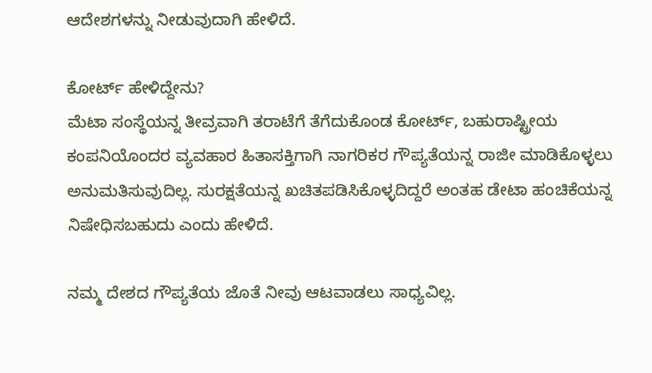ಆದೇಶಗಳನ್ನು ನೀಡುವುದಾಗಿ ಹೇಳಿದೆ.

ಕೋರ್ಟ್‌ ಹೇಳಿದ್ದೇನು?
ಮೆಟಾ ಸಂಸ್ಥೆಯನ್ನ ತೀವ್ರವಾಗಿ ತರಾಟೆಗೆ ತೆಗೆದುಕೊಂಡ ಕೋರ್ಟ್‌, ಬಹುರಾಷ್ಟ್ರೀಯ ಕಂಪನಿಯೊಂದರ ವ್ಯವಹಾರ ಹಿತಾಸಕ್ತಿಗಾಗಿ ನಾಗರಿಕರ ಗೌಪ್ಯತೆಯನ್ನ ರಾಜೀ ಮಾಡಿಕೊಳ್ಳಲು ಅನುಮತಿಸುವುದಿಲ್ಲ. ಸುರಕ್ಷತೆಯನ್ನ ಖಚಿತಪಡಿಸಿಕೊಳ್ಳದಿದ್ದರೆ ಅಂತಹ ಡೇಟಾ ಹಂಚಿಕೆಯನ್ನ ನಿಷೇಧಿಸಬಹುದು ಎಂದು ಹೇಳಿದೆ.

ನಮ್ಮ ದೇಶದ ಗೌಪ್ಯತೆಯ ಜೊತೆ ನೀವು ಆಟವಾಡಲು ಸಾಧ್ಯವಿಲ್ಲ.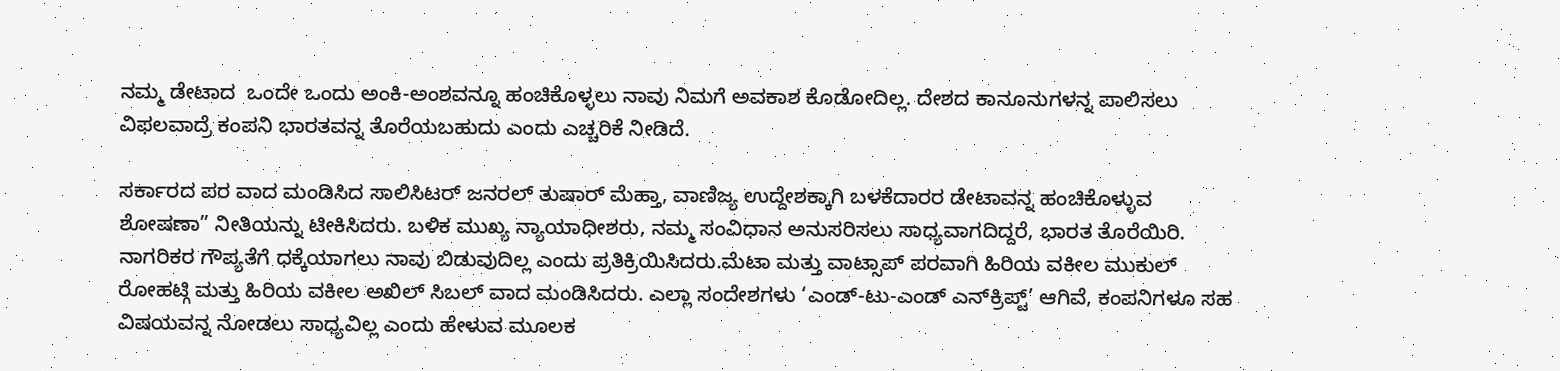ನಮ್ಮ ಡೇಟಾದ  ಒಂದೇ ಒಂದು ಅಂಕಿ-ಅಂಶವನ್ನೂ ಹಂಚಿಕೊಳ್ಳಲು ನಾವು ನಿಮಗೆ ಅವಕಾಶ ಕೊಡೋದಿಲ್ಲ. ದೇಶದ ಕಾನೂನುಗಳನ್ನ ಪಾಲಿಸಲು ವಿಫಲವಾದ್ರೆ ಕಂಪನಿ ಭಾರತವನ್ನ ತೊರೆಯಬಹುದು ಎಂದು ಎಚ್ಚರಿಕೆ ನೀಡಿದೆ.

ಸರ್ಕಾರದ ಪರ ವಾದ ಮಂಡಿಸಿದ ಸಾಲಿಸಿಟರ್ ಜನರಲ್ ತುಷಾರ್ ಮೆಹ್ತಾ, ವಾಣಿಜ್ಯ ಉದ್ದೇಶಕ್ಕಾಗಿ ಬಳಕೆದಾರರ ಡೇಟಾವನ್ನ ಹಂಚಿಕೊಳ್ಳುವ ಶೋಷಣಾ” ನೀತಿಯನ್ನು ಟೀಕಿಸಿದರು. ಬಳಿಕ ಮುಖ್ಯ ನ್ಯಾಯಾಧೀಶರು, ನಮ್ಮ ಸಂವಿಧಾನ ಅನುಸರಿಸಲು ಸಾಧ್ಯವಾಗದಿದ್ದರೆ, ಭಾರತ ತೊರೆಯಿರಿ. ನಾಗರಿಕರ ಗೌಪ್ಯತೆಗೆ ಧಕ್ಕೆಯಾಗಲು ನಾವು ಬಿಡುವುದಿಲ್ಲ ಎಂದು ಪ್ರತಿಕ್ರಿಯಿಸಿದರು.ಮೆಟಾ ಮತ್ತು ವಾಟ್ಸಾಪ್ ಪರವಾಗಿ ಹಿರಿಯ ವಕೀಲ ಮುಕುಲ್ ರೋಹಟ್ಗಿ ಮತ್ತು ಹಿರಿಯ ವಕೀಲ ಅಖಿಲ್ ಸಿಬಲ್ ವಾದ ಮಂಡಿಸಿದರು. ಎಲ್ಲಾ ಸಂದೇಶಗಳು ‘ಎಂಡ್-ಟು-ಎಂಡ್ ಎನ್‌ಕ್ರಿಪ್ಟ್’ ಆಗಿವೆ, ಕಂಪನಿಗಳೂ ಸಹ ವಿಷಯವನ್ನ ನೋಡಲು ಸಾಧ್ಯವಿಲ್ಲ ಎಂದು ಹೇಳುವ ಮೂಲಕ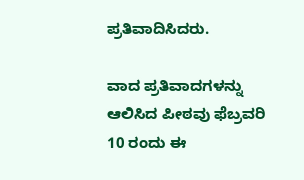ಪ್ರತಿವಾದಿಸಿದರು.

ವಾದ ಪ್ರತಿವಾದಗಳನ್ನು ಆಲಿಸಿದ ಪೀಠವು ಫೆಬ್ರವರಿ 10 ರಂದು ಈ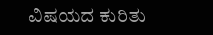ವಿಷಯದ ಕುರಿತು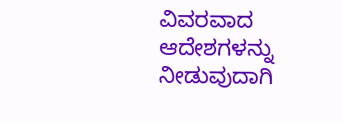ವಿವರವಾದ ಆದೇಶಗಳನ್ನು ನೀಡುವುದಾಗಿ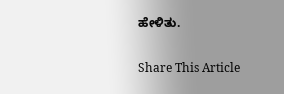ಹೇಳಿತು.

Share This Article